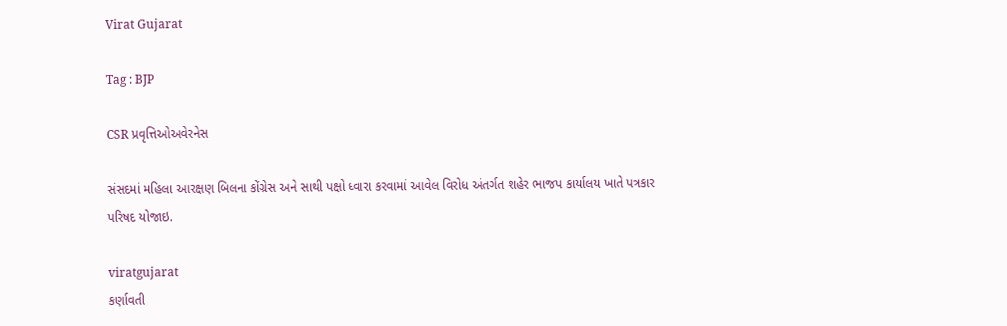Virat Gujarat

Tag : BJP

CSR પ્રવૃત્તિઓઅવેરનેસ

સંસદમાં મહિલા આરક્ષણ બિલના કોંગ્રેસ અને સાથી પક્ષો ધ્વારા કરવામાં આવેલ વિરોધ અંતર્ગત શહેર ભાજપ કાર્યાલય ખાતે પત્રકાર પરિષદ યોજાઇ.

viratgujarat
કર્ણાવતી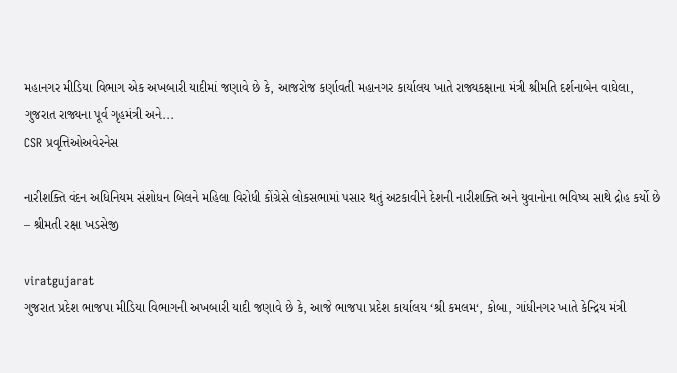મહાનગર મીડિયા વિભાગ એક અખબારી યાદીમાં જણાવે છે કે, આજરોજ કર્ણાવતી મહાનગર કાર્યાલય ખાતે રાજ્યકક્ષાના મંત્રી શ્રીમતિ દર્શનાબેન વાઘેલા, ગુજરાત રાજ્યના પૂર્વ ગૃહમંત્રી અને...
CSR પ્રવૃત્તિઓઅવેરનેસ

નારીશક્તિ વંદન અધિનિયમ સંશોધન બિલને મહિલા વિરોધી કોંગ્રેસે લોકસભામાં પસાર થતું અટકાવીને દેશની નારીશક્તિ અને યુવાનોના ભવિષ્ય સાથે દ્રોહ કર્યો છે – શ્રીમતી રક્ષા ખડસેજી

viratgujarat
ગુજરાત પ્રદેશ ભાજપા મીડિયા વિભાગની અખબારી યાદી જણાવે છે કે, આજે ભાજપા પ્રદેશ કાર્યાલય ‘શ્રી કમલમ‘, કોબા, ગાંધીનગર ખાતે કેન્દ્રિય મંત્રી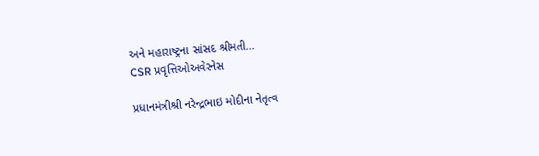અને મહારાષ્ટ્રના સાંસદ શ્રીમતી...
CSR પ્રવૃત્તિઓઅવેરનેસ

પ્રધાનમંત્રીશ્રી નરેન્દ્રભાઇ મોદીના નેતૃત્વ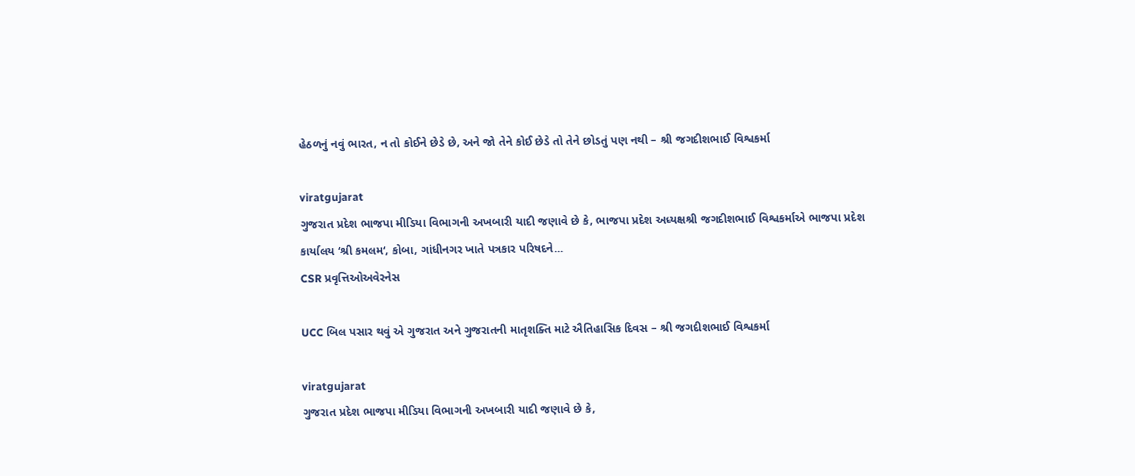હેઠળનું નવું ભારત, ન તો કોઈને છેડે છે, અને જો તેને કોઈ છેડે તો તેને છોડતું પણ નથી – શ્રી જગદીશભાઈ વિશ્વકર્મા

viratgujarat
ગુજરાત પ્રદેશ ભાજપા મીડિયા વિભાગની અખબારી યાદી જણાવે છે કે, ભાજપા પ્રદેશ અધ્યક્ષશ્રી જગદીશભાઈ વિશ્વકર્માએ ભાજપા પ્રદેશ કાર્યાલય ‘શ્રી કમલમ‘, કોબા, ગાંધીનગર ખાતે પત્રકાર પરિષદને...
CSR પ્રવૃત્તિઓઅવેરનેસ

UCC બિલ પસાર થવું એ ગુજરાત અને ગુજરાતની માતૃશક્તિ માટે ઐતિહાસિક દિવસ – શ્રી જગદીશભાઈ વિશ્વકર્મા

viratgujarat
ગુજરાત પ્રદેશ ભાજપા મીડિયા વિભાગની અખબારી યાદી જણાવે છે કે,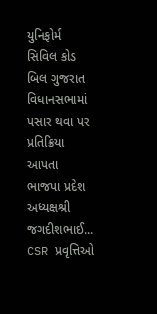યુનિફોર્મ સિવિલ કોડ બિલ ગુજરાત વિધાનસભામાં પસાર થવા પર પ્રતિક્રિયા આપતા ભાજપા પ્રદેશ અધ્યક્ષશ્રી જગદીશભાઈ...
CSR પ્રવૃત્તિઓ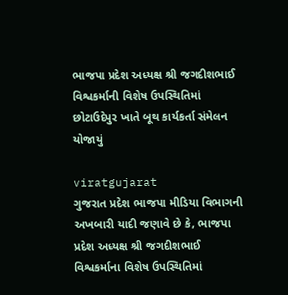ભાજપા પ્રદેશ અધ્યક્ષ શ્રી જગદીશભાઈ વિશ્વકર્માની વિશેષ ઉપસ્થિતિમાં છોટાઉદેપુર ખાતે બૂથ કાર્યકર્તા સંમેલન યોજાયું

viratgujarat
ગુજરાત પ્રદેશ ભાજપા મીડિયા વિભાગની અખબારી યાદી જણાવે છે કે, ભાજપા પ્રદેશ અધ્યક્ષ શ્રી જગદીશભાઈ વિશ્વકર્માના વિશેષ ઉપસ્થિતિમાં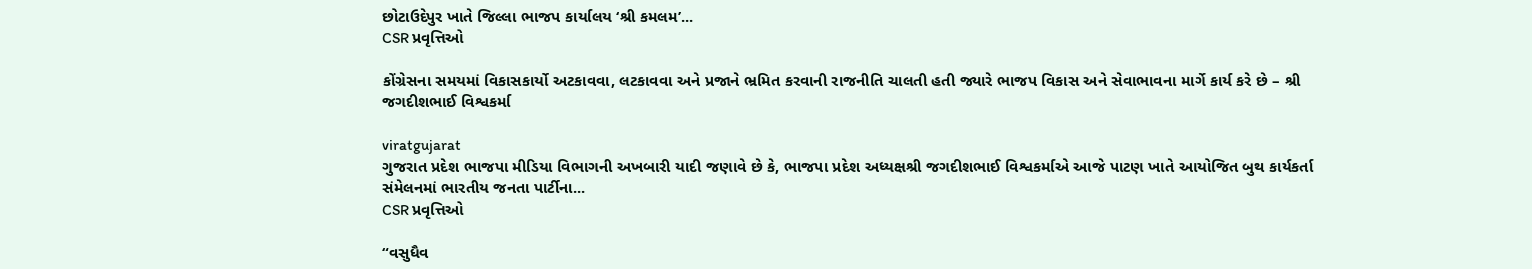છોટાઉદેપુર ખાતે જિલ્લા ભાજપ કાર્યાલય ‘શ્રી કમલમ’...
CSR પ્રવૃત્તિઓ

કોંગ્રેસના સમયમાં વિકાસકાર્યો અટકાવવા, લટકાવવા અને પ્રજાને ભ્રમિત કરવાની રાજનીતિ ચાલતી હતી જ્યારે ભાજપ વિકાસ અને સેવાભાવના માર્ગે કાર્ય કરે છે – શ્રી જગદીશભાઈ વિશ્વકર્મા

viratgujarat
ગુજરાત પ્રદેશ ભાજપા મીડિયા વિભાગની અખબારી યાદી જણાવે છે કે, ભાજપા પ્રદેશ અધ્યક્ષશ્રી જગદીશભાઈ વિશ્વકર્માએ આજે પાટણ ખાતે આયોજિત બુથ કાર્યકર્તા સંમેલનમાં ભારતીય જનતા પાર્ટીના...
CSR પ્રવૃત્તિઓ

“વસુધૈવ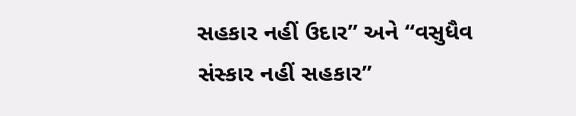સહકાર નહીં ઉદાર” અને “વસુધૈવ સંસ્કાર નહીં સહકાર”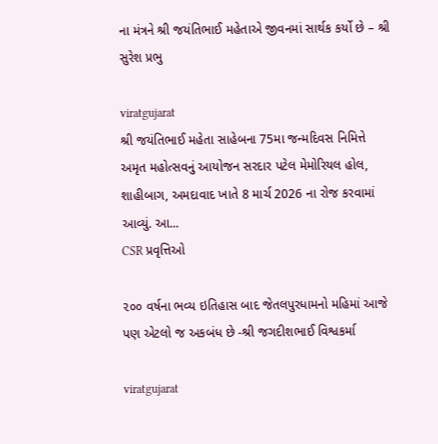ના મંત્રને શ્રી જયંતિભાઈ મહેતાએ જીવનમાં સાર્થક કર્યો છે – શ્રી સુરેશ પ્રભુ

viratgujarat
શ્રી જયંતિભાઈ મહેતા સાહેબના 75મા જન્મદિવસ નિમિત્તે અમૃત મહોત્સવનું આયોજન સરદાર પટેલ મેમોરિયલ હોલ, શાહીબાગ, અમદાવાદ ખાતે 8 માર્ચ 2026 ના રોજ કરવામાં આવ્યું. આ...
CSR પ્રવૃત્તિઓ

૨૦૦ વર્ષના ભવ્ય ઇતિહાસ બાદ જેતલપુરધામનો મહિમાં આજે પણ એટલો જ અકબંધ છે -શ્રી જગદીશભાઈ વિશ્વકર્મા

viratgujarat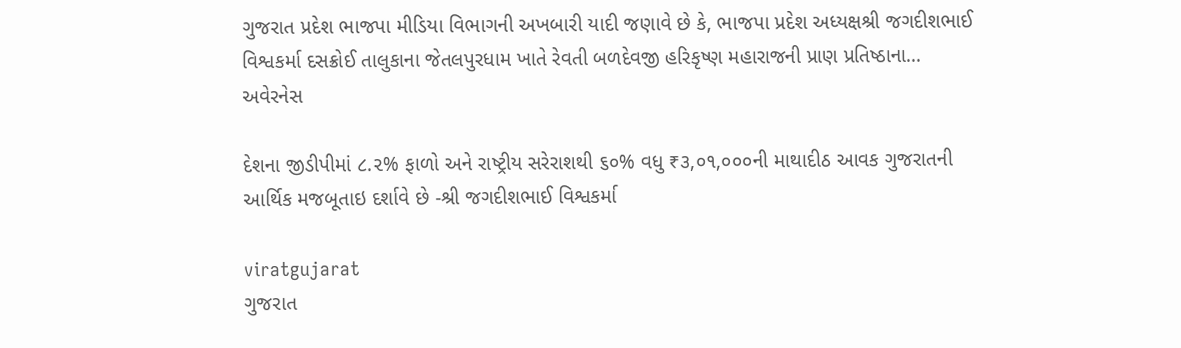ગુજરાત પ્રદેશ ભાજપા મીડિયા વિભાગની અખબારી યાદી જણાવે છે કે, ભાજપા પ્રદેશ અધ્યક્ષશ્રી જગદીશભાઈ વિશ્વકર્મા દસક્રોઈ તાલુકાના જેતલપુરધામ ખાતે રેવતી બળદેવજી હરિકૃષ્ણ મહારાજની પ્રાણ પ્રતિષ્ઠાના...
અવેરનેસ

દેશના જીડીપીમાં ૮.૨% ફાળો અને રાષ્ટ્રીય સરેરાશથી ૬૦% વધુ ₹૩,૦૧,૦૦૦ની માથાદીઠ આવક ગુજરાતની આર્થિક મજબૂતાઇ દર્શાવે છે -શ્રી જગદીશભાઈ વિશ્વકર્મા

viratgujarat
ગુજરાત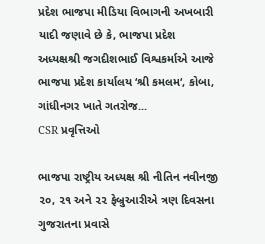પ્રદેશ ભાજપા મીડિયા વિભાગની અખબારી યાદી જણાવે છે કે, ભાજપા પ્રદેશ અધ્યક્ષશ્રી જગદીશભાઈ વિશ્વકર્માએ આજે ભાજપા પ્રદેશ કાર્યાલય ‘શ્રી કમલમ‘, કોબા, ગાંધીનગર ખાતે ગતરોજ...
CSR પ્રવૃત્તિઓ

ભાજપા રાષ્ટ્રીય અધ્યક્ષ શ્રી નીતિન નવીનજી ૨૦, ૨૧ અને ૨૨ ફેબ્રુઆરીએ ત્રણ દિવસના ગુજરાતના પ્રવાસે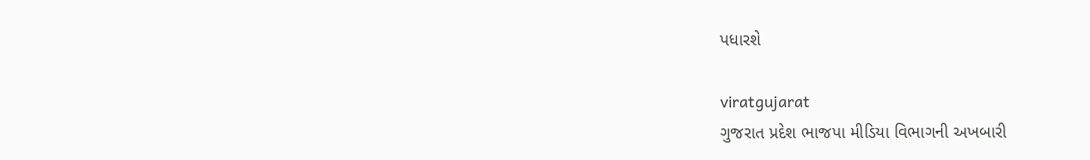પધારશે

viratgujarat
ગુજરાત પ્રદેશ ભાજપા મીડિયા વિભાગની અખબારી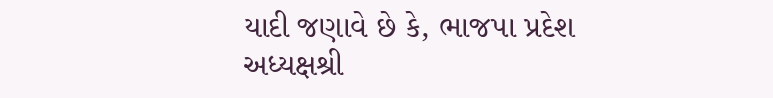યાદી જણાવે છે કે, ભાજપા પ્રદેશ અધ્યક્ષશ્રી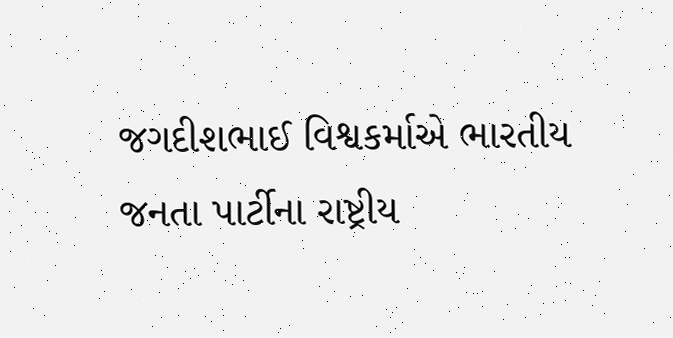જગદીશભાઈ વિશ્વકર્માએ ભારતીય જનતા પાર્ટીના રાષ્ટ્રીય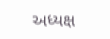અધ્યક્ષ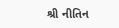શ્રી નીતિન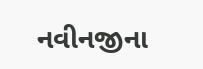નવીનજીના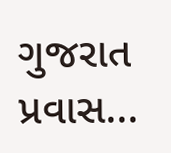ગુજરાત પ્રવાસ...